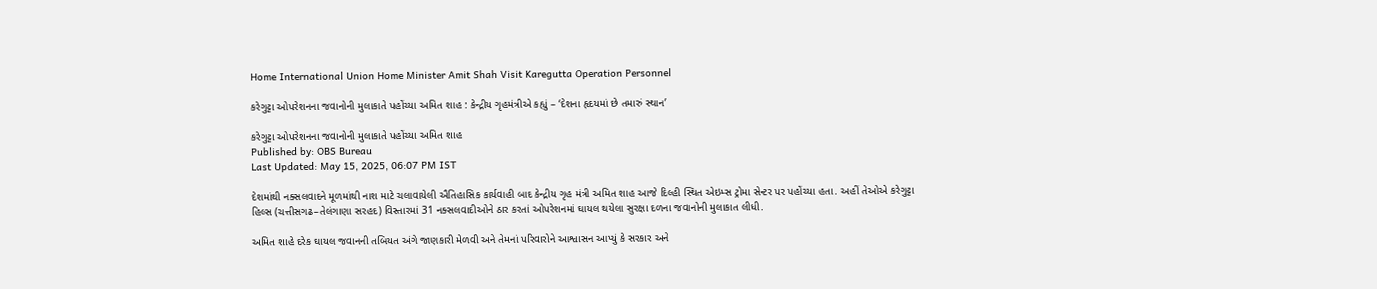Home International Union Home Minister Amit Shah Visit Karegutta Operation Personnel

કરેગુટ્ટા ઓપરેશનના જવાનોની મુલાકાતે પહોંચ્યા અમિત શાહ : કેન્દ્રીય ગૃહમંત્રીએ કહ્યું – ‘દેશના હૃદયમાં છે તમારું સ્થાન’

કરેગુટ્ટા ઓપરેશનના જવાનોની મુલાકાતે પહોંચ્યા અમિત શાહ
Published by: OBS Bureau
Last Updated: May 15, 2025, 06:07 PM IST

દેશમાંથી નક્સલવાદને મૂળમાંથી નાશ માટે ચલાવાયેલી ઐતિહાસિક કાર્યવાહી બાદ કેન્દ્રીય ગૃહ મંત્રી અમિત શાહ આજે દિલ્હી સ્થિત એઇમ્સ ટ્રોમા સેન્ટર પર પહોંચ્યા હતા. અહીં તેઓએ કરેગુટ્ટા હિલ્સ (ચત્તીસગઢ–તેલંગાણા સરહદ) વિસ્તારમાં 31 નક્સલવાદીઓને ઠાર કરતાં ઓપરેશનમાં ઘાયલ થયેલા સુરક્ષા દળના જવાનોની મુલાકાત લીધી.

અમિત શાહે દરેક ઘાયલ જવાનની તબિયત અંગે જાણકારી મેળવી અને તેમનાં પરિવારોને આશ્વાસન આપ્યું કે સરકાર અને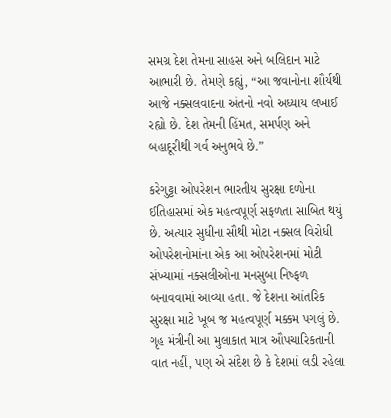સમગ્ર દેશ તેમના સાહસ અને બલિદાન માટે આભારી છે. તેમણે કહ્યું, “આ જવાનોના શૌર્યથી આજે નક્સલવાદના અંતનો નવો અધ્યાય લખાઈ રહ્યો છે. દેશ તેમની હિંમત, સમર્પણ અને બહાદૂરીથી ગર્વ અનુભવે છે.”

કરેગુટ્ટા ઓપરેશન ભારતીય સુરક્ષા દળોના ઈતિહાસમાં એક મહત્વપૂર્ણ સફળતા સાબિત થયું છે. અત્યાર સુધીના સૌથી મોટા નક્સલ વિરોધી ઓપરેશનોમાંના એક આ ઓપરેશનમાં મોટી સંખ્યામાં નક્સલીઓના મનસુબા નિષ્ફળ બનાવવામાં આવ્યા હતા. જે દેશના આંતરિક સુરક્ષા માટે ખૂબ જ મહત્વપૂર્ણ મક્કમ પગલું છે. ગૃહ મંત્રીની આ મુલાકાત માત્ર ઔપચારિકતાની વાત નહીં, પણ એ સંદેશ છે કે દેશમાં લડી રહેલા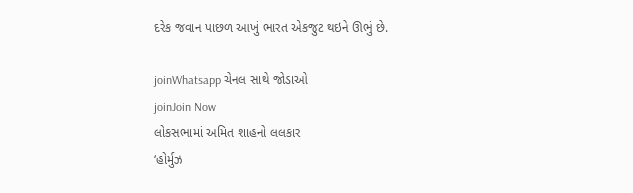દરેક જવાન પાછળ આખું ભારત એકજુટ થઇને ઊભું છે.

joinWhatsapp ચેનલ સાથે જોડાઓ
joinJoin Now
લોકસભામાં અમિત શાહનો લલકાર
‘હોર્મુઝ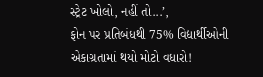સ્ટ્રેટ ખોલો, નહીં તો...’,
ફોન પર પ્રતિબંધથી 75% વિદ્યાર્થીઓની એકાગ્રતામાં થયો મોટો વધારો!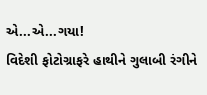એ...એ...ગયા!
વિદેશી ફોટોગ્રાફરે હાથીને ગુલાબી રંગીને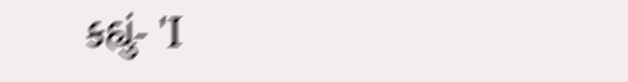કહ્યું- 'I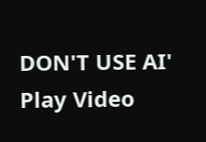DON'T USE AI'
Play Video